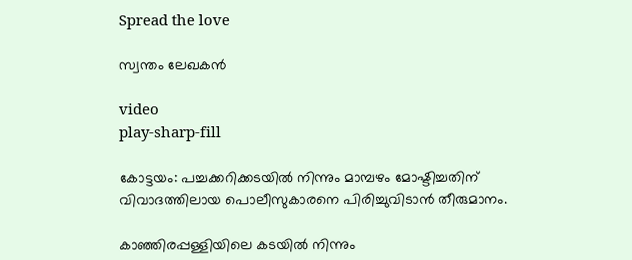Spread the love

സ്വന്തം ലേഖകൻ

video
play-sharp-fill

കോട്ടയം: പച്ചക്കറിക്കടയില്‍ നിന്നും മാമ്പഴം മോഷ്ടിച്ചതിന് വിവാദത്തിലായ പൊലീസുകാരനെ പിരിച്ചുവിടാന്‍ തീരുമാനം.

കാഞ്ഞിരപ്പള്ളിയിലെ കടയില്‍ നിന്നും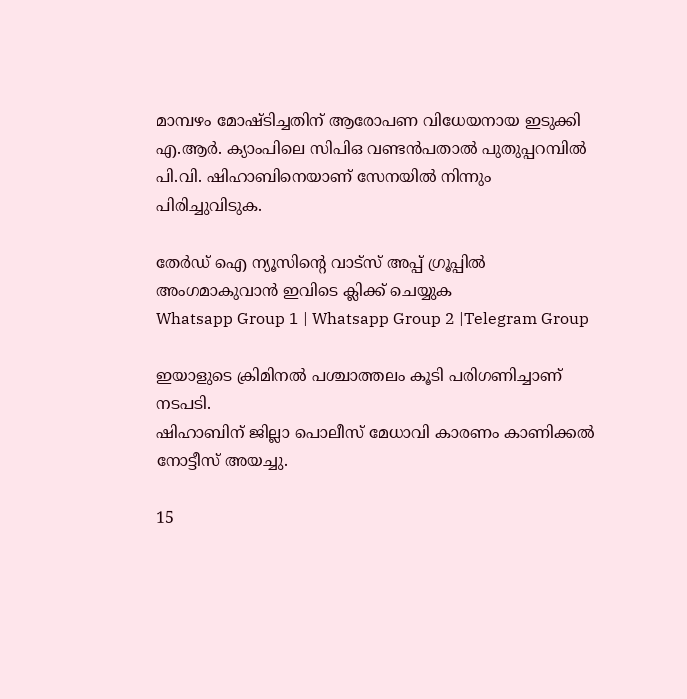മാമ്പഴം മോഷ്ടിച്ചതിന് ആരോപണ വിധേയനായ ഇടുക്കി എ.ആര്‍. ക്യാംപിലെ സിപിഒ വണ്ടന്‍പതാല്‍ പുതുപ്പറമ്പില്‍ പി.വി. ഷിഹാബിനെയാണ് സേനയില്‍ നിന്നും പിരിച്ചുവിടുക.

തേർഡ് ഐ ന്യൂസിന്റെ വാട്സ് അപ്പ് ഗ്രൂപ്പിൽ അംഗമാകുവാൻ ഇവിടെ ക്ലിക്ക് ചെയ്യുക
Whatsapp Group 1 | Whatsapp Group 2 |Telegram Group

ഇയാളുടെ ക്രിമിനല്‍ പശ്ചാത്തലം കൂടി പരിഗണിച്ചാണ് നടപടി.
ഷിഹാബിന് ജില്ലാ പൊലീസ് മേധാവി കാരണം കാണിക്കല്‍ നോട്ടീസ് അയച്ചു.

15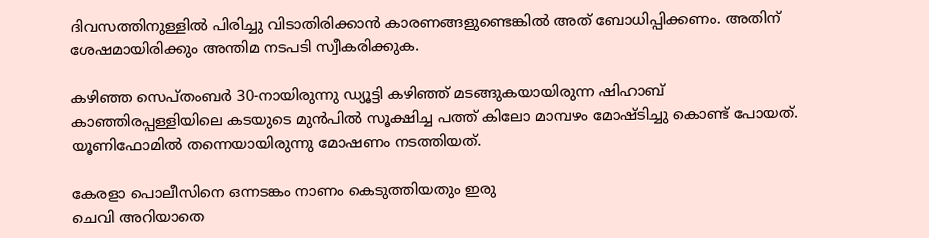ദിവസത്തിനുള്ളില്‍ പിരിച്ചു വിടാതിരിക്കാന്‍ കാരണങ്ങളുണ്ടെങ്കില്‍ അത് ബോധിപ്പിക്കണം. അതിന് ശേഷമായിരിക്കും അന്തിമ നടപടി സ്വീകരിക്കുക.

കഴിഞ്ഞ സെപ്തംബര്‍ 30-നായിരുന്നു ഡ്യൂട്ടി കഴിഞ്ഞ് മടങ്ങുകയായിരുന്ന ഷിഹാബ് കാഞ്ഞിരപ്പള്ളിയിലെ കടയുടെ മുൻപില്‍ സൂക്ഷിച്ച പത്ത് കിലോ മാമ്പഴം മോഷ്ടിച്ചു കൊണ്ട് പോയത്. യൂണിഫോമില്‍ തന്നെയായിരുന്നു മോഷണം നടത്തിയത്.

കേരളാ പൊലീസിനെ ഒന്നടങ്കം നാണം കെടുത്തിയതും ഇരു
ചെവി അറിയാതെ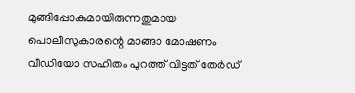മുങ്ങിപ്പോകുമായിരുന്നതുമായ
പൊലീസുകാരന്റെ മാങ്ങാ മോഷണം വീഡിയോ സഹിതം പുറത്ത് വിട്ടത് തേർഡ്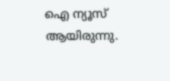ഐ ന്യൂസ് ആയിരുന്നു.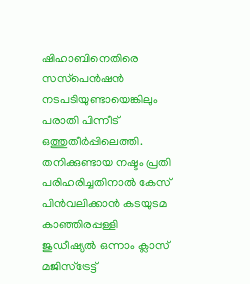ഷിഹാബിനെതിരെ സസ്‌പെന്‍ഷന്‍ നടപടിയുണ്ടായെങ്കിലും പരാതി പിന്നീട് ഒത്തുതീര്‍പ്പിലെത്തി. തനിക്കുണ്ടായ നഷ്ടം പ്രതി പരിഹരിച്ചതിനാല്‍ കേസ് പിന്‍വലിക്കാന്‍ കടയുടമ കാഞ്ഞിരപ്പള്ളി ജുഡീഷ്യല്‍ ഒന്നാം ക്ലാസ് മജിസ്ട്രേട്ട്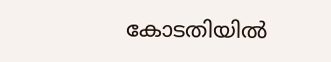കോടതിയില്‍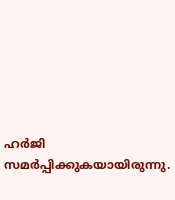ഹര്‍ജി സമര്‍പ്പിക്കുകയായിരുന്നു.